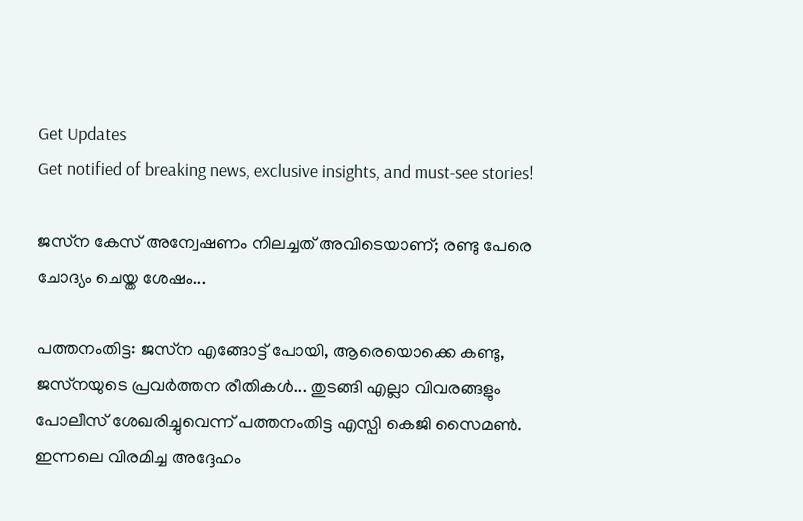Get Updates
Get notified of breaking news, exclusive insights, and must-see stories!

ജസ്‌ന കേസ് അന്വേഷണം നിലച്ചത് അവിടെയാണ്; രണ്ടു പേരെ ചോദ്യം ചെയ്ത ശേഷം...

പത്തനംതിട്ട: ജസ്‌ന എങ്ങോട്ട് പോയി, ആരെയൊക്കെ കണ്ടു, ജസ്‌നയുടെ പ്രവര്‍ത്തന രീതികള്‍... തുടങ്ങി എല്ലാ വിവരങ്ങളും പോലീസ് ശേഖരിച്ചുവെന്ന് പത്തനംതിട്ട എസ്പി കെജി സൈമണ്‍. ഇന്നലെ വിരമിച്ച അദ്ദേഹം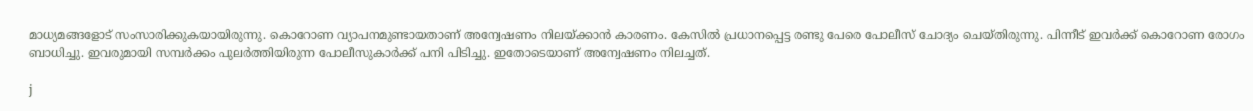മാധ്യമങ്ങളോട് സംസാരിക്കുകയായിരുന്നു. കൊറോണ വ്യാപനമുണ്ടായതാണ് അന്വേഷണം നിലയ്ക്കാന്‍ കാരണം. കേസില്‍ പ്രധാനപ്പെട്ട രണ്ടു പേരെ പോലീസ് ചോദ്യം ചെയ്തിരുന്നു. പിന്നീട് ഇവര്‍ക്ക് കൊറോണ രോഗം ബാധിച്ചു. ഇവരുമായി സമ്പര്‍ക്കം പുലര്‍ത്തിയിരുന്ന പോലീസുകാര്‍ക്ക് പനി പിടിച്ചു. ഇതോടെയാണ് അന്വേഷണം നിലച്ചത്.

j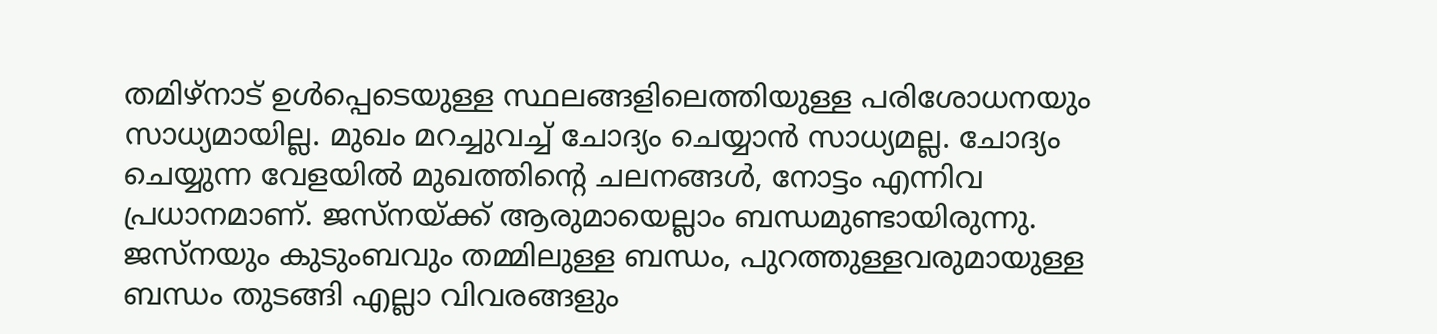തമിഴ്‌നാട് ഉള്‍പ്പെടെയുള്ള സ്ഥലങ്ങളിലെത്തിയുള്ള പരിശോധനയും സാധ്യമായില്ല. മുഖം മറച്ചുവച്ച് ചോദ്യം ചെയ്യാന്‍ സാധ്യമല്ല. ചോദ്യം ചെയ്യുന്ന വേളയില്‍ മുഖത്തിന്റെ ചലനങ്ങള്‍, നോട്ടം എന്നിവ പ്രധാനമാണ്. ജസ്‌നയ്ക്ക് ആരുമായെല്ലാം ബന്ധമുണ്ടായിരുന്നു. ജസ്‌നയും കുടുംബവും തമ്മിലുള്ള ബന്ധം, പുറത്തുള്ളവരുമായുള്ള ബന്ധം തുടങ്ങി എല്ലാ വിവരങ്ങളും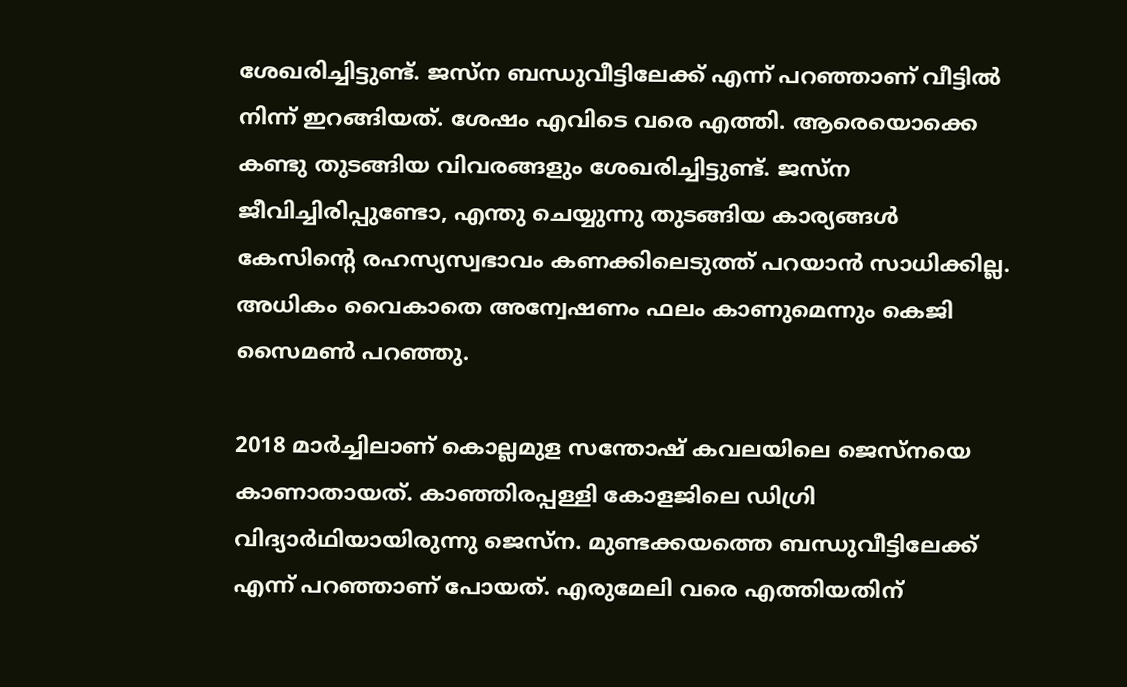ശേഖരിച്ചിട്ടുണ്ട്. ജസ്‌ന ബന്ധുവീട്ടിലേക്ക് എന്ന് പറഞ്ഞാണ് വീട്ടില്‍ നിന്ന് ഇറങ്ങിയത്. ശേഷം എവിടെ വരെ എത്തി. ആരെയൊക്കെ കണ്ടു തുടങ്ങിയ വിവരങ്ങളും ശേഖരിച്ചിട്ടുണ്ട്. ജസ്‌ന ജീവിച്ചിരിപ്പുണ്ടോ, എന്തു ചെയ്യുന്നു തുടങ്ങിയ കാര്യങ്ങള്‍ കേസിന്റെ രഹസ്യസ്വഭാവം കണക്കിലെടുത്ത് പറയാന്‍ സാധിക്കില്ല. അധികം വൈകാതെ അന്വേഷണം ഫലം കാണുമെന്നും കെജി സൈമണ്‍ പറഞ്ഞു.

2018 മാര്‍ച്ചിലാണ് കൊല്ലമുള സന്തോഷ് കവലയിലെ ജെസ്‌നയെ കാണാതായത്. കാഞ്ഞിരപ്പള്ളി കോളജിലെ ഡിഗ്രി വിദ്യാര്‍ഥിയായിരുന്നു ജെസ്‌ന. മുണ്ടക്കയത്തെ ബന്ധുവീട്ടിലേക്ക് എന്ന് പറഞ്ഞാണ് പോയത്. എരുമേലി വരെ എത്തിയതിന്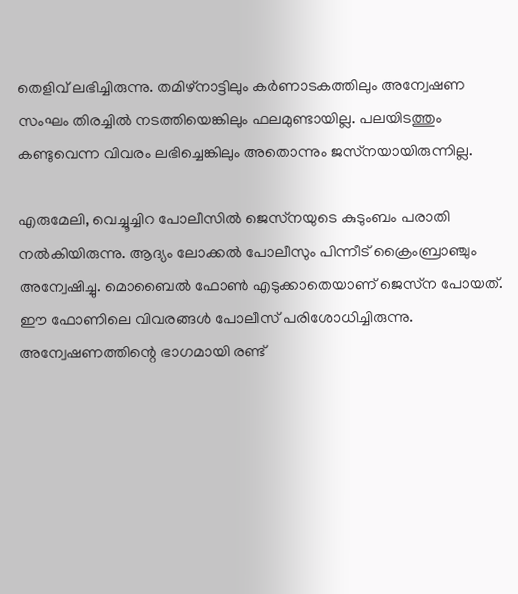തെളിവ് ലഭിച്ചിരുന്നു. തമിഴ്‌നാട്ടിലും കര്‍ണാടകത്തിലും അന്വേഷണ സംഘം തിരച്ചില്‍ നടത്തിയെങ്കിലും ഫലമുണ്ടായില്ല. പലയിടത്തും കണ്ടുവെന്ന വിവരം ലഭിച്ചെങ്കിലും അതൊന്നും ജസ്‌നയായിരുന്നില്ല.

എരുമേലി, വെച്ചൂച്ചിറ പോലീസില്‍ ജെസ്‌നയുടെ കുടുംബം പരാതി നല്‍കിയിരുന്നു. ആദ്യം ലോക്കല്‍ പോലീസും പിന്നീട് ക്രൈംബ്രാഞ്ചും അന്വേഷിച്ചു. മൊബൈല്‍ ഫോണ്‍ എടുക്കാതെയാണ് ജെസ്‌ന പോയത്. ഈ ഫോണിലെ വിവരങ്ങള്‍ പോലീസ് പരിശോധിച്ചിരുന്നു. അന്വേഷണത്തിന്റെ ഭാഗമായി രണ്ട്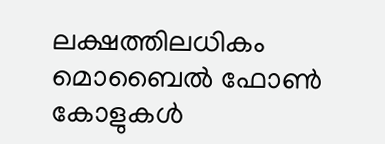ലക്ഷത്തിലധികം മൊബൈല്‍ ഫോണ്‍ കോളുകള്‍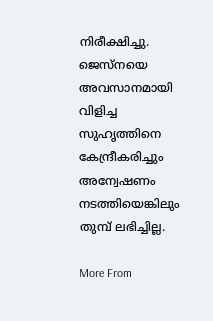നിരീക്ഷിച്ചു. ജെസ്‌നയെ അവസാനമായി വിളിച്ച സുഹൃത്തിനെ കേന്ദ്രീകരിച്ചും അന്വേഷണം നടത്തിയെങ്കിലും തുമ്പ് ലഭിച്ചില്ല.

More From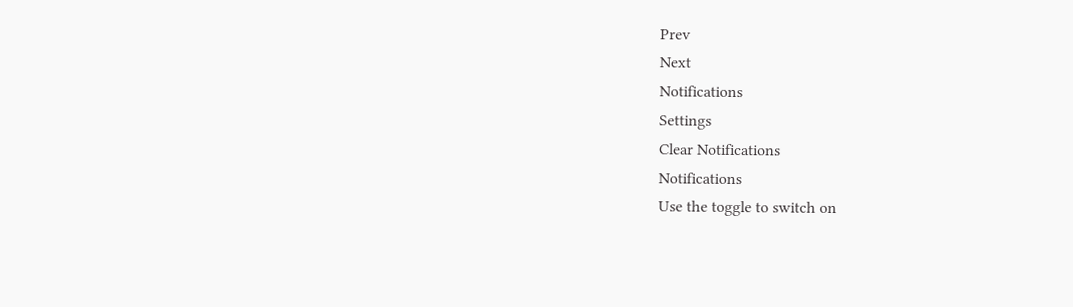Prev
Next
Notifications
Settings
Clear Notifications
Notifications
Use the toggle to switch on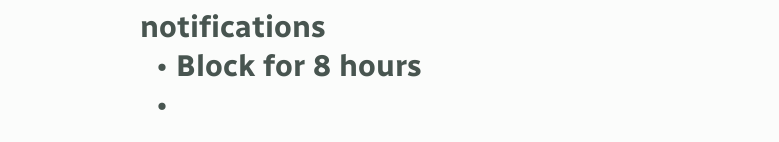notifications
  • Block for 8 hours
  •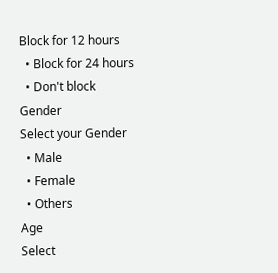Block for 12 hours
  • Block for 24 hours
  • Don't block
Gender
Select your Gender
  • Male
  • Female
  • Others
Age
Select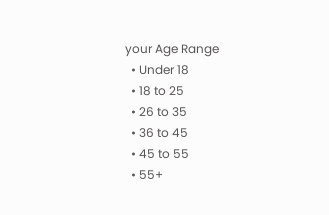your Age Range
  • Under 18
  • 18 to 25
  • 26 to 35
  • 36 to 45
  • 45 to 55
  • 55+